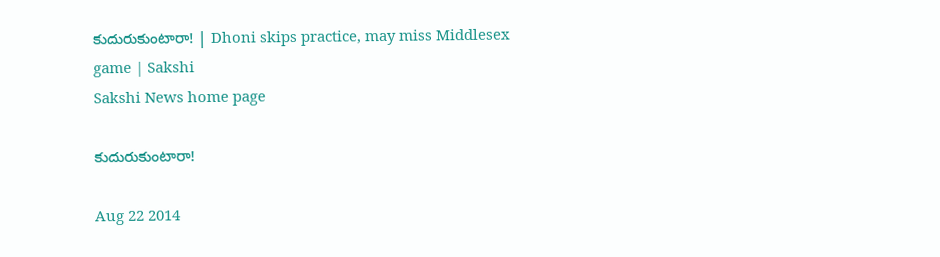కుదురుకుంటారా! | Dhoni skips practice, may miss Middlesex game | Sakshi
Sakshi News home page

కుదురుకుంటారా!

Aug 22 2014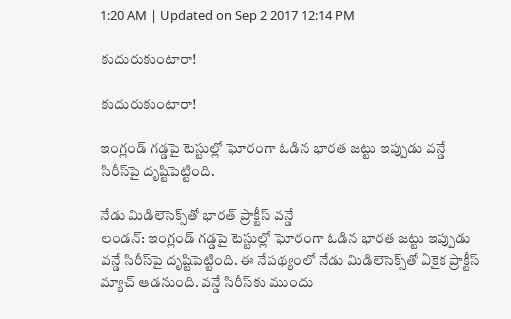1:20 AM | Updated on Sep 2 2017 12:14 PM

కుదురుకుంటారా!

కుదురుకుంటారా!

ఇంగ్లండ్ గడ్డపై టెస్టుల్లో ఘోరంగా ఓడిన భారత జట్టు ఇప్పుడు వన్డే సిరీస్‌పై దృష్టిపెట్టింది.

నేడు మిడిలెసెక్స్‌తో భారత్ ప్రాక్టీస్ వన్డే
లండన్: ఇంగ్లండ్ గడ్డపై టెస్టుల్లో ఘోరంగా ఓడిన భారత జట్టు ఇప్పుడు వన్డే సిరీస్‌పై దృష్టిపెట్టింది. ఈ నేపథ్యంలో నేడు మిడిలెసెక్స్‌తో ఏకైక ప్రాక్టీస్ మ్యాచ్ ఆడనుంది. వన్డే సిరీస్‌కు ముందు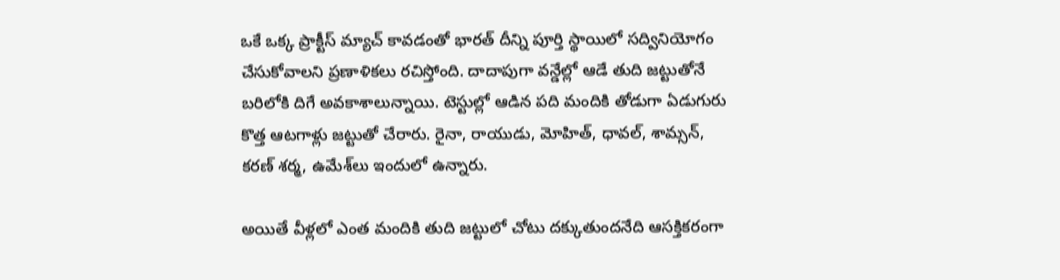ఒకే ఒక్క ప్రాక్టీస్ మ్యాచ్ కావడంతో భారత్ దీన్ని పూర్తి స్థాయిలో సద్వినియోగం చేసుకోవాలని ప్రణాళికలు రచిస్తోంది. దాదాపుగా వన్డేల్లో ఆడే తుది జట్టుతోనే బరిలోకి దిగే అవకాశాలున్నాయి. టెస్టుల్లో ఆడిన పది మందికి తోడుగా ఏడుగురు కొత్త ఆటగాళ్లు జట్టుతో చేరారు. రైనా, రాయుడు, మోహిత్, ధావల్, శామ్సన్, కరణ్ శర్మ, ఉమేశ్‌లు ఇందులో ఉన్నారు.

అయితే వీళ్లలో ఎంత మందికి తుది జట్టులో చోటు దక్కుతుందనేది ఆసక్తికరంగా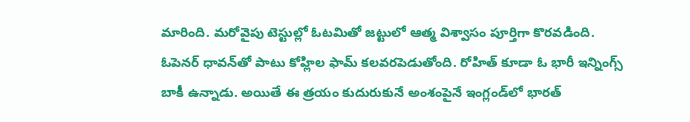మారింది. మరోవైపు టెస్టుల్లో ఓటమితో జట్టులో ఆత్మ విశ్వాసం పూర్తిగా కొరవడింది. ఓపెనర్ ధావన్‌తో పాటు కోహ్లిల ఫామ్ కలవరపెడుతోంది. రోహిత్ కూడా ఓ భారీ ఇన్నింగ్స్ బాకీ ఉన్నాడు. అయితే ఈ త్రయం కుదురుకునే అంశంపైనే ఇంగ్లండ్‌లో భారత్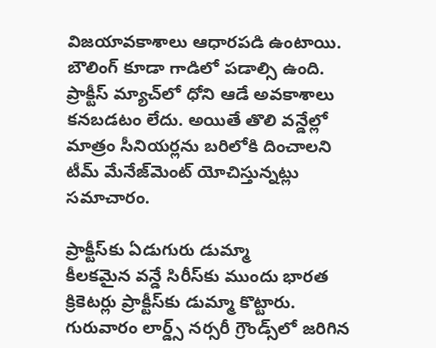విజయావకాశాలు ఆధారపడి ఉంటాయి. బౌలింగ్ కూడా గాడిలో పడాల్సి ఉంది.  ప్రాక్టీస్ మ్యాచ్‌లో ధోని ఆడే అవకాశాలు కనబడటం లేదు. అయితే తొలి వన్డేల్లో మాత్రం సీనియర్లను బరిలోకి దించాలని టీమ్ మేనేజ్‌మెంట్ యోచిస్తున్నట్లు సమాచారం.

ప్రాక్టీస్‌కు ఏడుగురు డుమ్మా
కీలకమైన వన్డే సిరీస్‌కు ముందు భారత క్రికెటర్లు ప్రాక్టీస్‌కు డుమ్మా కొట్టారు. గురువారం లార్డ్స్ నర్సరీ గ్రౌండ్స్‌లో జరిగిన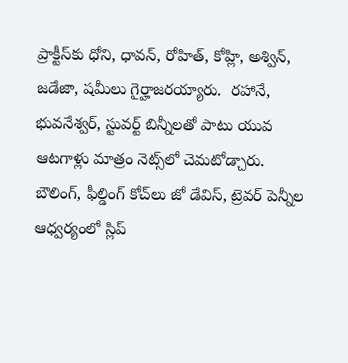ప్రాక్టీస్‌కు ధోని, ధావన్, రోహిత్, కోహ్లి, అశ్విన్, జడేజా, షమీలు గైర్హాజరయ్యారు.  రహానే, భువనేశ్వర్, స్టువర్ట్ బిన్నీలతో పాటు యువ ఆటగాళ్లు మాత్రం నెట్స్‌లో చెమటోడ్చారు. బౌలింగ్, ఫీల్డింగ్ కోచ్‌లు జో డేవిస్, ట్రెవర్ పెన్నీల ఆధ్వర్యంలో స్లిప్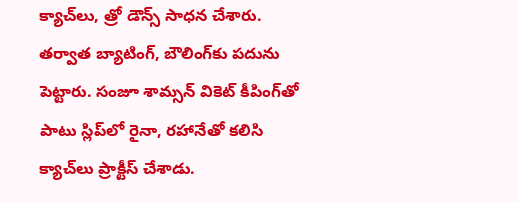క్యాచ్‌లు, త్రో డౌన్స్ సాధన చేశారు. తర్వాత బ్యాటింగ్, బౌలింగ్‌కు పదును పెట్టారు. సంజూ శామ్సన్ వికెట్ కీపింగ్‌తో పాటు స్లిప్‌లో రైనా, రహానేతో కలిసి క్యాచ్‌లు ప్రాక్టీస్ చేశాడు.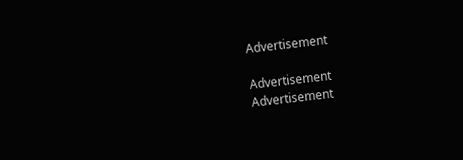Advertisement

Advertisement
Advertisement